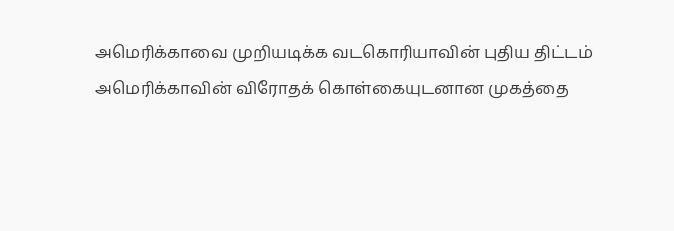அமெரிக்காவை முறியடிக்க வடகொரியாவின் புதிய திட்டம்
அமெரிக்காவின் விரோதக் கொள்கையுடனான முகத்தை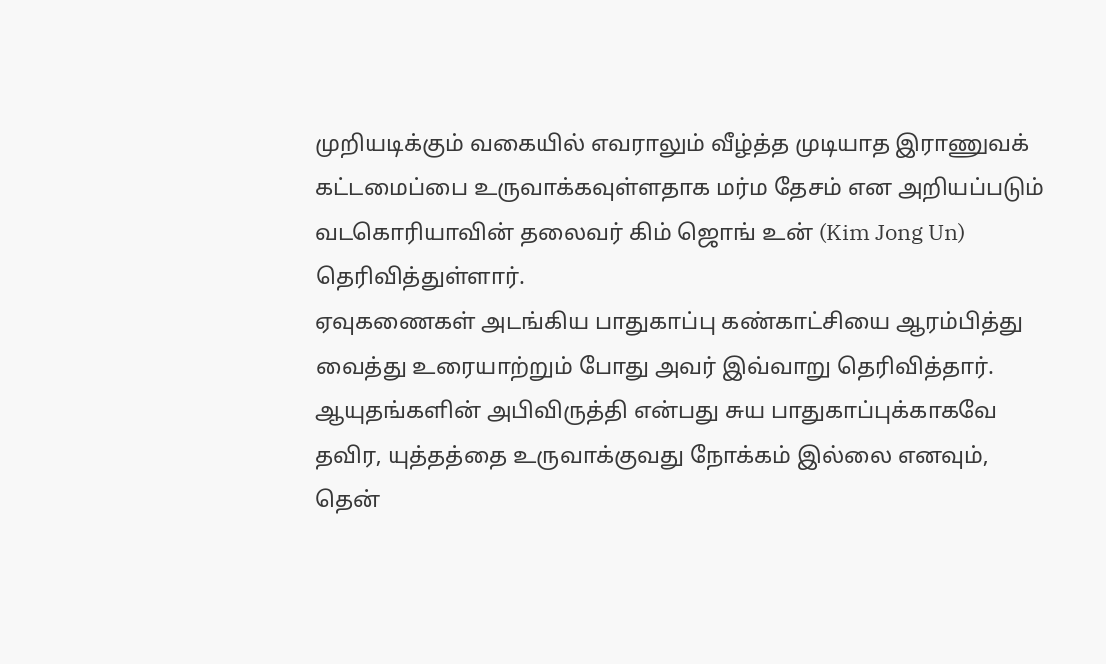முறியடிக்கும் வகையில் எவராலும் வீழ்த்த முடியாத இராணுவக் கட்டமைப்பை உருவாக்கவுள்ளதாக மர்ம தேசம் என அறியப்படும் வடகொரியாவின் தலைவர் கிம் ஜொங் உன் (Kim Jong Un) தெரிவித்துள்ளார்.
ஏவுகணைகள் அடங்கிய பாதுகாப்பு கண்காட்சியை ஆரம்பித்து வைத்து உரையாற்றும் போது அவர் இவ்வாறு தெரிவித்தார்.
ஆயுதங்களின் அபிவிருத்தி என்பது சுய பாதுகாப்புக்காகவே தவிர, யுத்தத்தை உருவாக்குவது நோக்கம் இல்லை எனவும், தென்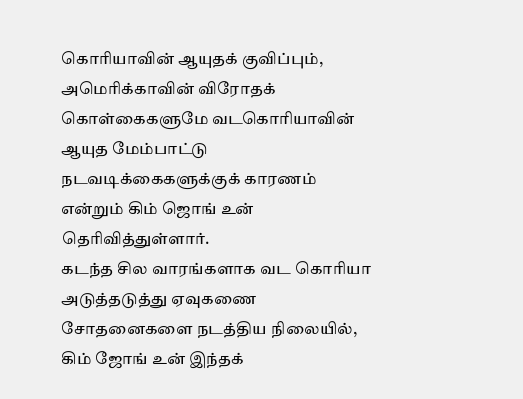கொரியாவின் ஆயுதக் குவிப்பும், அமெரிக்காவின் விரோதக் கொள்கைகளுமே வடகொரியாவின் ஆயுத மேம்பாட்டு நடவடிக்கைகளுக்குக் காரணம் என்றும் கிம் ஜொங் உன் தெரிவித்துள்ளார்.
கடந்த சில வாரங்களாக வட கொரியா அடுத்தடுத்து ஏவுகணை சோதனைகளை நடத்திய நிலையில், கிம் ஜோங் உன் இந்தக்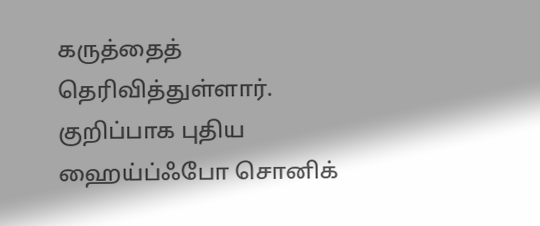கருத்தைத் தெரிவித்துள்ளார்.
குறிப்பாக புதிய ஹைய்ப்ஃபோ சொனிக்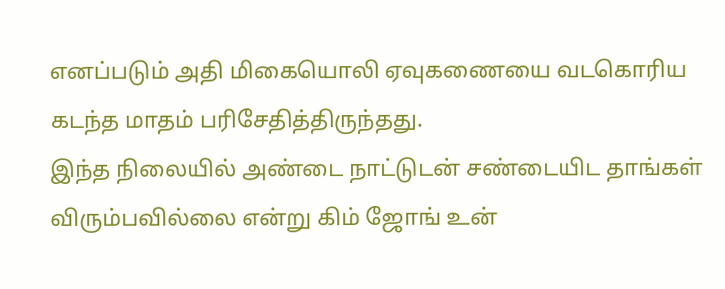எனப்படும் அதி மிகையொலி ஏவுகணையை வடகொரிய கடந்த மாதம் பரிசேதித்திருந்தது.
இந்த நிலையில் அண்டை நாட்டுடன் சண்டையிட தாங்கள் விரும்பவில்லை என்று கிம் ஜோங் உன்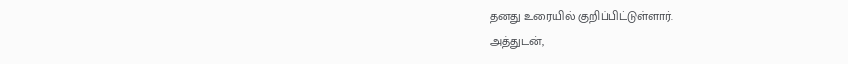தனது உரையில் குறிப்பிட்டுள்ளார்.
அத்துடன்,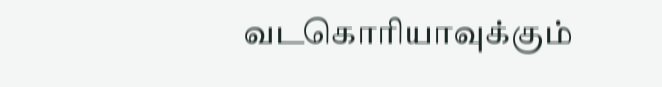வடகொரியாவுக்கும்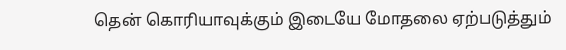தென் கொரியாவுக்கும் இடையே மோதலை ஏற்படுத்தும்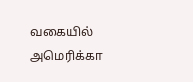வகையில் அமெரிக்கா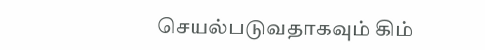செயல்படுவதாகவும் கிம்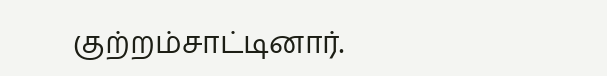குற்றம்சாட்டினார்.